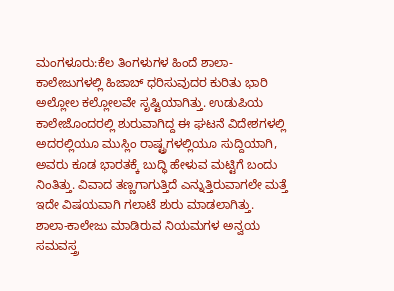ಮಂಗಳೂರು:ಕೆಲ ತಿಂಗಳುಗಳ ಹಿಂದೆ ಶಾಲಾ- ಕಾಲೇಜುಗಳಲ್ಲಿ ಹಿಜಾಬ್ ಧರಿಸುವುದರ ಕುರಿತು ಭಾರಿ ಅಲ್ಲೋಲ ಕಲ್ಲೋಲವೇ ಸೃಷ್ಟಿಯಾಗಿತ್ತು. ಉಡುಪಿಯ ಕಾಲೇಜೊಂದರಲ್ಲಿ ಶುರುವಾಗಿದ್ದ ಈ ಘಟನೆ ವಿದೇಶಗಳಲ್ಲಿ ಅದರಲ್ಲಿಯೂ ಮುಸ್ಲಿಂ ರಾಷ್ಟ್ರಗಳಲ್ಲಿಯೂ ಸುದ್ದಿಯಾಗಿ, ಅವರು ಕೂಡ ಭಾರತಕ್ಕೆ ಬುದ್ಧಿ ಹೇಳುವ ಮಟ್ಟಿಗೆ ಬಂದು ನಿಂತಿತ್ತು. ವಿವಾದ ತಣ್ಣಗಾಗುತ್ತಿದೆ ಎನ್ನುತ್ತಿರುವಾಗಲೇ ಮತ್ತೆ ಇದೇ ವಿಷಯವಾಗಿ ಗಲಾಟೆ ಶುರು ಮಾಡಲಾಗಿತ್ತು.
ಶಾಲಾ-ಕಾಲೇಜು ಮಾಡಿರುವ ನಿಯಮಗಳ ಅನ್ವಯ ಸಮವಸ್ತ್ರ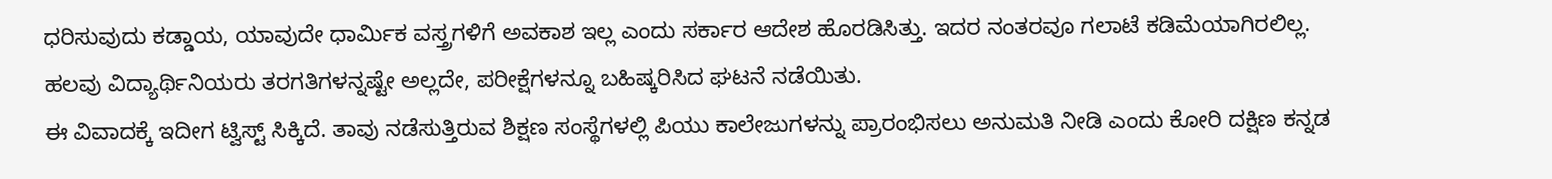ಧರಿಸುವುದು ಕಡ್ಡಾಯ, ಯಾವುದೇ ಧಾರ್ಮಿಕ ವಸ್ತ್ರಗಳಿಗೆ ಅವಕಾಶ ಇಲ್ಲ ಎಂದು ಸರ್ಕಾರ ಆದೇಶ ಹೊರಡಿಸಿತ್ತು. ಇದರ ನಂತರವೂ ಗಲಾಟೆ ಕಡಿಮೆಯಾಗಿರಲಿಲ್ಲ. ಹಲವು ವಿದ್ಯಾರ್ಥಿನಿಯರು ತರಗತಿಗಳನ್ನಷ್ಟೇ ಅಲ್ಲದೇ, ಪರೀಕ್ಷೆಗಳನ್ನೂ ಬಹಿಷ್ಕರಿಸಿದ ಘಟನೆ ನಡೆಯಿತು.
ಈ ವಿವಾದಕ್ಕೆ ಇದೀಗ ಟ್ವಿಸ್ಟ್ ಸಿಕ್ಕಿದೆ. ತಾವು ನಡೆಸುತ್ತಿರುವ ಶಿಕ್ಷಣ ಸಂಸ್ಥೆಗಳಲ್ಲಿ ಪಿಯು ಕಾಲೇಜುಗಳನ್ನು ಪ್ರಾರಂಭಿಸಲು ಅನುಮತಿ ನೀಡಿ ಎಂದು ಕೋರಿ ದಕ್ಷಿಣ ಕನ್ನಡ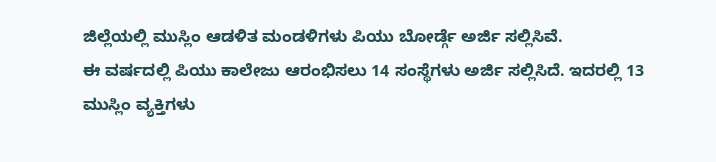ಜಿಲ್ಲೆಯಲ್ಲಿ ಮುಸ್ಲಿಂ ಆಡಳಿತ ಮಂಡಳಿಗಳು ಪಿಯು ಬೋರ್ಡ್ಗೆ ಅರ್ಜಿ ಸಲ್ಲಿಸಿವೆ.
ಈ ವರ್ಷದಲ್ಲಿ ಪಿಯು ಕಾಲೇಜು ಆರಂಭಿಸಲು 14 ಸಂಸ್ಥೆಗಳು ಅರ್ಜಿ‌ ಸಲ್ಲಿಸಿದೆ. ಇದರಲ್ಲಿ 13 ಮುಸ್ಲಿಂ ವ್ಯಕ್ತಿಗಳು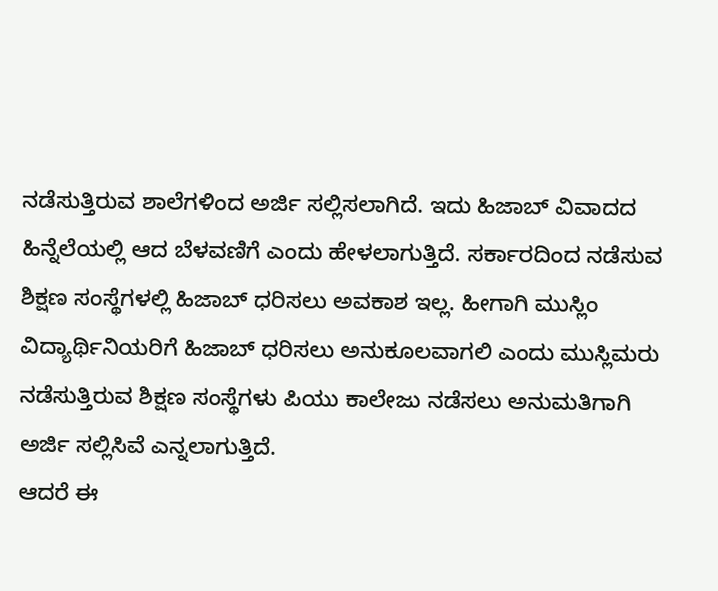ನಡೆಸುತ್ತಿರುವ ಶಾಲೆಗಳಿಂದ ಅರ್ಜಿ ಸಲ್ಲಿಸಲಾಗಿದೆ. ಇದು ಹಿಜಾಬ್ ವಿವಾದದ ಹಿನ್ನೆಲೆಯಲ್ಲಿ ಆದ ಬೆಳವಣಿಗೆ ಎಂದು ಹೇಳಲಾಗುತ್ತಿದೆ. ಸರ್ಕಾರದಿಂದ ನಡೆಸುವ ಶಿಕ್ಷಣ ಸಂಸ್ಥೆಗಳಲ್ಲಿ ಹಿಜಾಬ್ ಧರಿಸಲು ಅವಕಾಶ ಇಲ್ಲ. ಹೀಗಾಗಿ ಮುಸ್ಲಿಂ ವಿದ್ಯಾರ್ಥಿನಿಯರಿಗೆ ಹಿಜಾಬ್ ಧರಿಸಲು ಅನುಕೂಲವಾಗಲಿ ಎಂದು ಮುಸ್ಲಿಮರು ನಡೆಸುತ್ತಿರುವ ಶಿಕ್ಷಣ ಸಂಸ್ಥೆಗಳು ಪಿಯು ಕಾಲೇಜು ನಡೆಸಲು ಅನುಮತಿಗಾಗಿ ಅರ್ಜಿ ಸಲ್ಲಿಸಿವೆ ಎನ್ನಲಾಗುತ್ತಿದೆ.
ಆದರೆ ಈ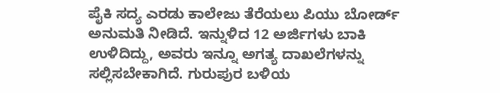ಪೈಕಿ ಸದ್ಯ ಎರಡು ಕಾಲೇಜು ತೆರೆಯಲು ಪಿಯು ಬೋರ್ಡ್ ಅನುಮತಿ ನೀಡಿದೆ. ಇನ್ನುಳಿದ 12 ಅರ್ಜಿಗಳು ಬಾಕಿ ಉಳಿದಿದ್ದು, ಅವರು ಇನ್ನೂ ಅಗತ್ಯ ದಾಖಲೆಗಳನ್ನು ಸಲ್ಲಿಸಬೇಕಾಗಿದೆ. ಗುರುಪುರ ಬಳಿಯ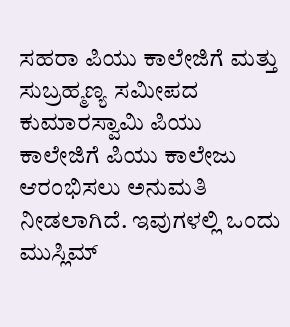ಸಹರಾ ಪಿಯು ಕಾಲೇಜಿಗೆ ಮತ್ತು ಸುಬ್ರಹ್ಮಣ್ಯ ಸಮೀಪದ ಕುಮಾರಸ್ವಾಮಿ ಪಿಯು ಕಾಲೇಜಿಗೆ ಪಿಯು ಕಾಲೇಜು ಆರಂಭಿಸಲು ಅನುಮತಿ ನೀಡಲಾಗಿದೆ. ಇವುಗಳಲ್ಲಿ ಒಂದು ಮುಸ್ಲಿಮ್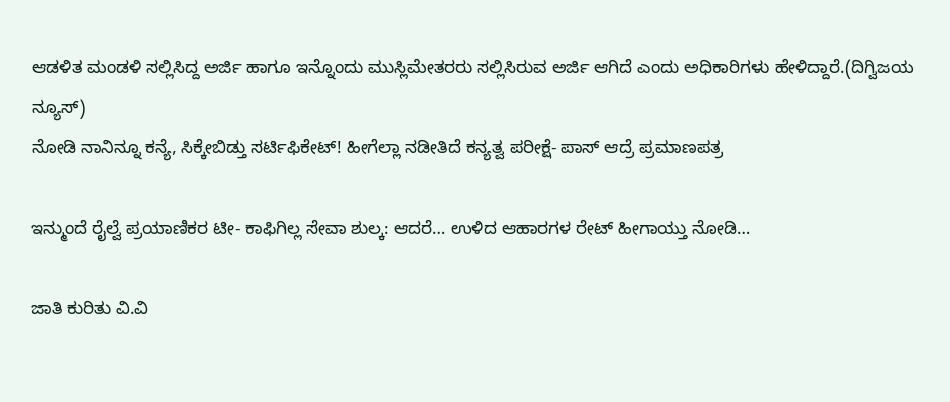ಆಡಳಿತ ಮಂಡಳಿ ಸಲ್ಲಿಸಿದ್ದ ಅರ್ಜಿ ಹಾಗೂ ಇನ್ನೊಂದು ಮುಸ್ಲಿಮೇತರರು ಸಲ್ಲಿಸಿರುವ ಅರ್ಜಿ ಆಗಿದೆ ಎಂದು ಅಧಿಕಾರಿಗಳು ಹೇಳಿದ್ದಾರೆ.(ದಿಗ್ವಿಜಯ ನ್ಯೂಸ್)
ನೋಡಿ ನಾನಿನ್ನೂ ಕನ್ಯೆ, ಸಿಕ್ಕೇಬಿಡ್ತು ಸರ್ಟಿಫಿಕೇಟ್! ಹೀಗೆಲ್ಲಾ ನಡೀತಿದೆ ಕನ್ಯತ್ವ ಪರೀಕ್ಷೆ- ಪಾಸ್ ಆದ್ರೆ ಪ್ರಮಾಣಪತ್ರ

ಇನ್ಮುಂದೆ ರೈಲ್ವೆ ಪ್ರಯಾಣಿಕರ ಟೀ- ಕಾಫಿಗಿಲ್ಲ ಸೇವಾ ಶುಲ್ಕ: ಆದರೆ… ಉಳಿದ ಆಹಾರಗಳ ರೇಟ್ ಹೀಗಾಯ್ತು ನೋಡಿ…

ಜಾತಿ ಕುರಿತು ವಿ.ವಿ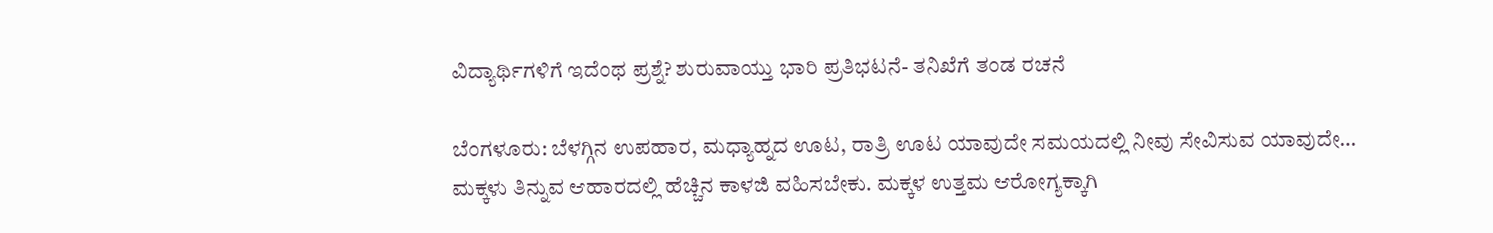ವಿದ್ಯಾರ್ಥಿಗಳಿಗೆ ಇದೆಂಥ ಪ್ರಶ್ನೆ? ಶುರುವಾಯ್ತು ಭಾರಿ ಪ್ರತಿಭಟನೆ- ತನಿಖೆಗೆ ತಂಡ ರಚನೆ

ಬೆಂಗಳೂರು: ಬೆಳಗ್ಗಿನ ಉಪಹಾರ, ಮಧ್ಯಾಹ್ನದ ಊಟ, ರಾತ್ರಿ ಊಟ ಯಾವುದೇ ಸಮಯದಲ್ಲಿ ನೀವು ಸೇವಿಸುವ ಯಾವುದೇ…
ಮಕ್ಕಳು ತಿನ್ನುವ ಆಹಾರದಲ್ಲಿ ಹೆಚ್ಚಿನ ಕಾಳಜಿ ವಹಿಸಬೇಕು. ಮಕ್ಕಳ ಉತ್ತಮ ಆರೋಗ್ಯಕ್ಕಾಗಿ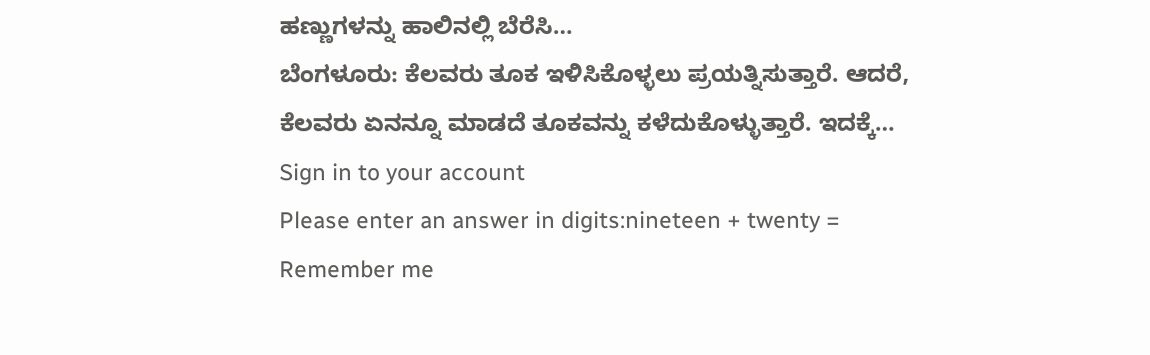ಹಣ್ಣುಗಳನ್ನು ಹಾಲಿನಲ್ಲಿ ಬೆರೆಸಿ…
ಬೆಂಗಳೂರು: ಕೆಲವರು ತೂಕ ಇಳಿಸಿಕೊಳ್ಳಲು ಪ್ರಯತ್ನಿಸುತ್ತಾರೆ. ಆದರೆ, ಕೆಲವರು ಏನನ್ನೂ ಮಾಡದೆ ತೂಕವನ್ನು ಕಳೆದುಕೊಳ್ಳುತ್ತಾರೆ. ಇದಕ್ಕೆ…
Sign in to your account
Please enter an answer in digits:nineteen + twenty =
Remember me